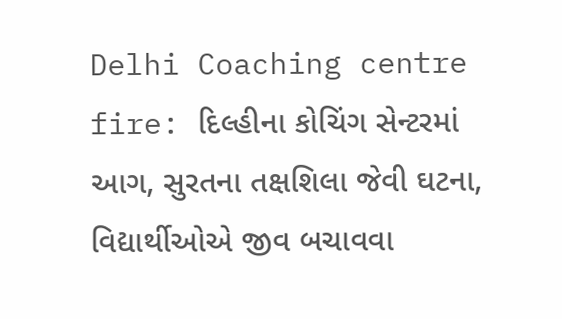Delhi Coaching centre fire: દિલ્હીના કોચિંગ સેન્ટરમાં આગ, સુરતના તક્ષશિલા જેવી ઘટના, વિદ્યાર્થીઓએ જીવ બચાવવા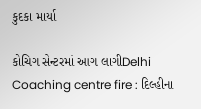કુદકા માર્યા

કોચિગ સેન્ટરમાં આગ લાગીDelhi Coaching centre fire : દિલ્હીના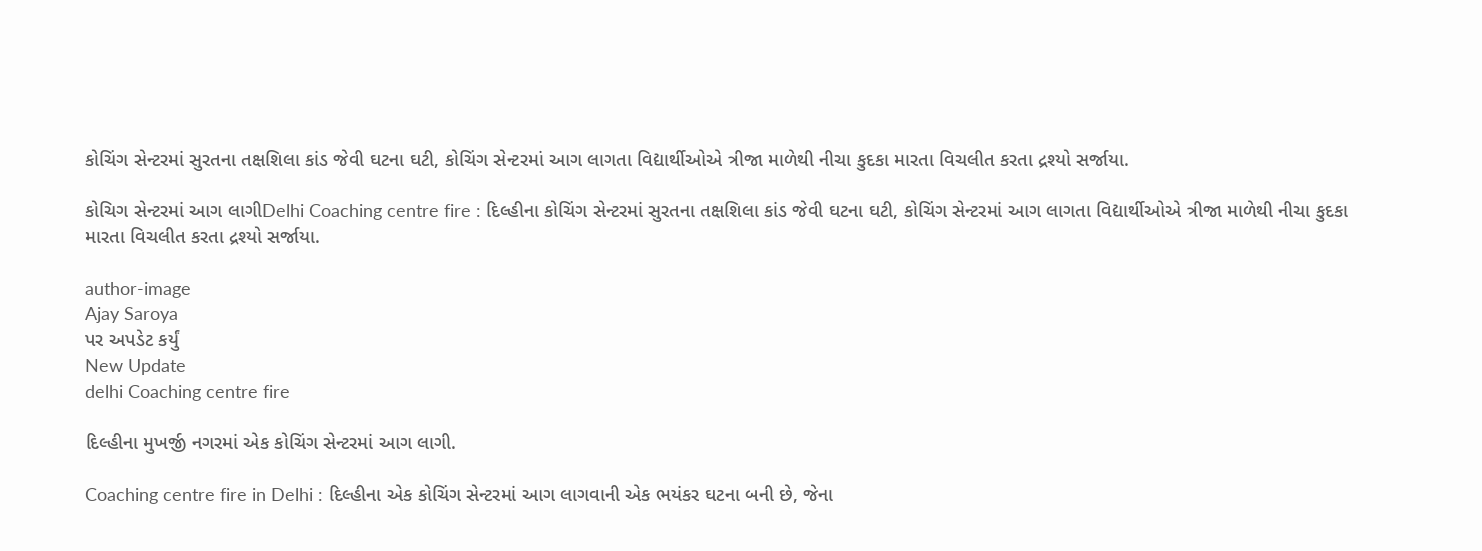કોચિંગ સેન્ટરમાં સુરતના તક્ષશિલા કાંડ જેવી ઘટના ઘટી, કોચિંગ સેન્ટરમાં આગ લાગતા વિદ્યાર્થીઓએ ત્રીજા માળેથી નીચા કુદકા મારતા વિચલીત કરતા દ્રશ્યો સર્જાયા.

કોચિગ સેન્ટરમાં આગ લાગીDelhi Coaching centre fire : દિલ્હીના કોચિંગ સેન્ટરમાં સુરતના તક્ષશિલા કાંડ જેવી ઘટના ઘટી, કોચિંગ સેન્ટરમાં આગ લાગતા વિદ્યાર્થીઓએ ત્રીજા માળેથી નીચા કુદકા મારતા વિચલીત કરતા દ્રશ્યો સર્જાયા.

author-image
Ajay Saroya
પર અપડેટ કર્યું
New Update
delhi Coaching centre fire

દિલ્હીના મુખર્જી નગરમાં એક કોચિંગ સેન્ટરમાં આગ લાગી.

Coaching centre fire in Delhi : દિલ્હીના એક કોચિંગ સેન્ટરમાં આગ લાગવાની એક ભયંકર ઘટના બની છે, જેના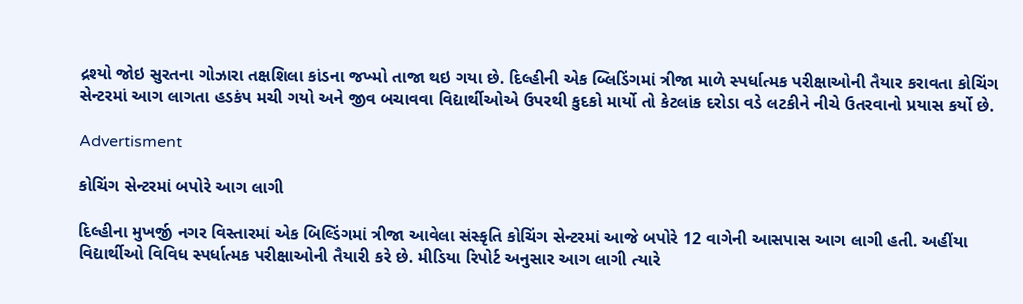દ્રશ્યો જોઇ સુરતના ગોઝારા તક્ષશિલા કાંડના જખ્મો તાજા થઇ ગયા છે. દિલ્હીની એક બ્લિડિંગમાં ત્રીજા માળે સ્પર્ધાત્મક પરીક્ષાઓની તૈયાર કરાવતા કોચિંગ સેન્ટરમાં આગ લાગતા હડકંપ મચી ગયો અને જીવ બચાવવા વિદ્યાર્થીઓએ ઉપરથી કુદકો માર્યો તો કેટલાંક દરોડા વડે લટકીને નીચે ઉતરવાનો પ્રયાસ કર્યો છે.

Advertisment

કોચિંગ સેન્ટરમાં બપોરે આગ લાગી

દિલ્હીના મુખર્જી નગર વિસ્તારમાં એક બિલ્ડિંગમાં ત્રીજા આવેલા સંસ્કૃતિ કોચિંગ સેન્ટરમાં આજે બપોરે 12 વાગેની આસપાસ આગ લાગી હતી. અહીંયા વિદ્યાર્થીઓ વિવિધ સ્પર્ધાત્મક પરીક્ષાઓની તૈયારી કરે છે. મીડિયા રિપોર્ટ અનુસાર આગ લાગી ત્યારે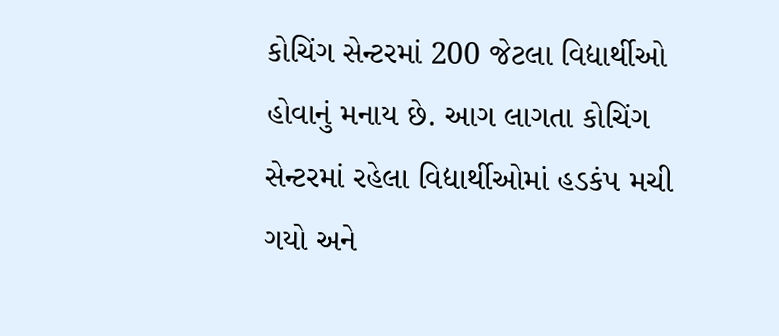કોચિંગ સેન્ટરમાં 200 જેટલા વિદ્યાર્થીઓ હોવાનું મનાય છે. આગ લાગતા કોચિંગ સેન્ટરમાં રહેલા વિદ્યાર્થીઓમાં હડકંપ મચી ગયો અને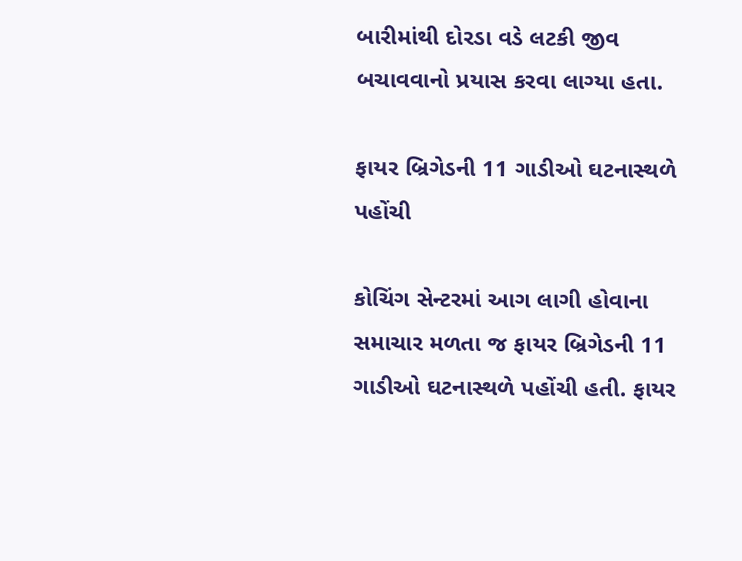બારીમાંથી દોરડા વડે લટકી જીવ બચાવવાનો પ્રયાસ કરવા લાગ્યા હતા.

ફાયર બ્રિગેડની 11 ગાડીઓ ઘટનાસ્થળે પહોંચી

કોચિંગ સેન્ટરમાં આગ લાગી હોવાના સમાચાર મળતા જ ફાયર બ્રિગેડની 11 ગાડીઓ ઘટનાસ્થળે પહોંચી હતી. ફાયર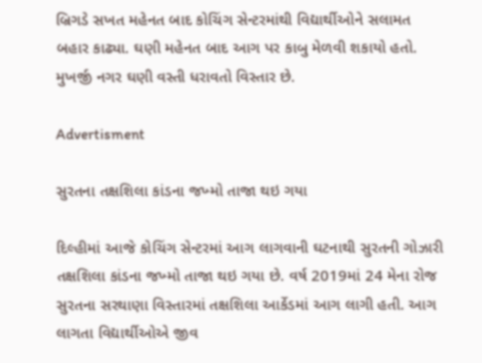બ્રિગડે સખત મહેનત બાદ કોચિંગ સેન્ટરમાંથી વિદ્યાર્થીઓને સલામત બહાર કાઢ્યા. ઘણી મહેનત બાદ આગ પર કાબુ મેળવી શકાયો હતો. મુખર્જી નગર ઘણી વસ્તી ધરાવતો વિસ્તાર છે.

Advertisment

સુરતના તક્ષશિલા કાંડના જખ્મો તાજા થઇ ગયા

દિલ્હીમાં આજે કોચિંગ સેન્ટરમાં આગ લાગવાની ઘટનાથી સુરતની ગોઝારી તક્ષશિલા કાંડના જખ્મો તાજા થઇ ગયા છે. વર્ષ 2019માં 24 મેના રોજ સુરતના સરથાણા વિસ્તારમાં તક્ષશિલા આર્કેડમાં આગ લાગી હતી. આગ લાગતા વિદ્યાર્થીઓએ જીવ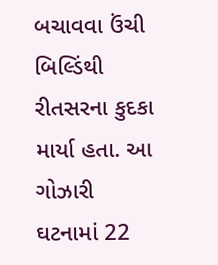બચાવવા ઉંચી બિલ્ડિંથી રીતસરના કુદકા માર્યા હતા. આ ગોઝારી ઘટનામાં 22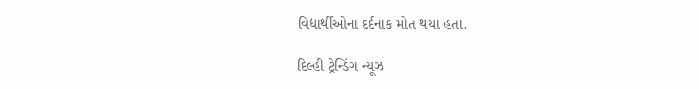વિદ્યાર્થીઓના દર્દનાક મોત થયા હતા.

દિલ્હી ટ્રેન્ડિંગ ન્યૂઝ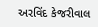અરવિંદ કેજરીવાલ